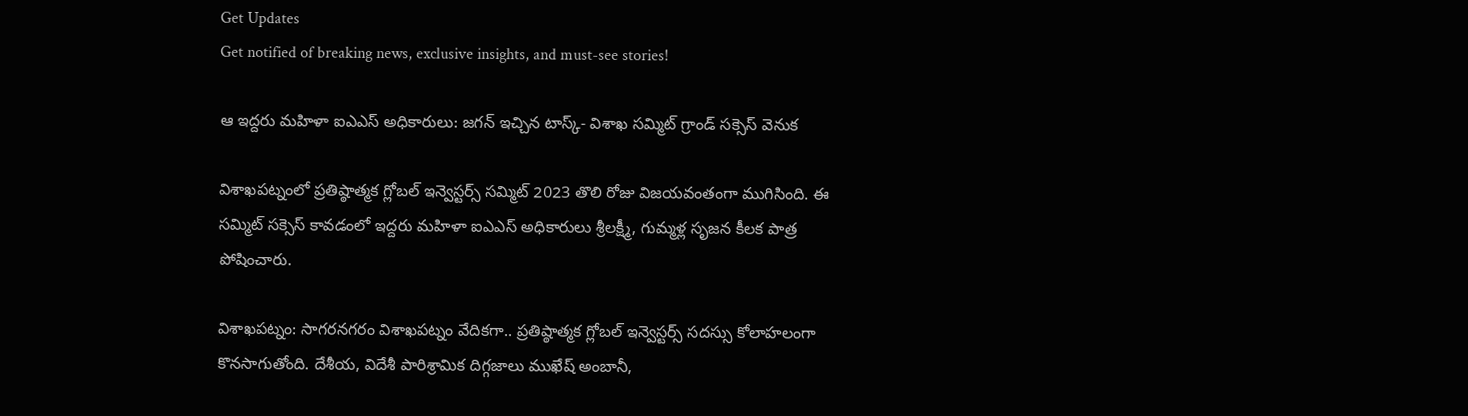Get Updates
Get notified of breaking news, exclusive insights, and must-see stories!

ఆ ఇద్దరు మహిళా ఐఎఎస్ అధికారులు: జగన్ ఇచ్చిన టాస్క్- విశాఖ సమ్మిట్ గ్రాండ్ సక్సెస్ వెనుక

విశాఖపట్నంలో ప్రతిష్ఠాత్మక గ్లోబల్ ఇన్వెస్టర్స్ సమ్మిట్ 2023 తొలి రోజు విజయవంతంగా ముగిసింది. ఈ సమ్మిట్ సక్సెస్ కావడంలో ఇద్దరు మహిళా ఐఎఎస్ అధికారులు శ్రీలక్ష్మీ, గుమ్మళ్ల సృజన కీలక పాత్ర పోషించారు.

విశాఖపట్నం: సాగరనగరం విశాఖపట్నం వేదికగా.. ప్రతిష్ఠాత్మక గ్లోబల్ ఇన్వెస్టర్స్ సదస్సు కోలాహలంగా కొనసాగుతోంది. దేశీయ, విదేశీ పారిశ్రామిక దిగ్గజాలు ముఖేష్ అంబానీ,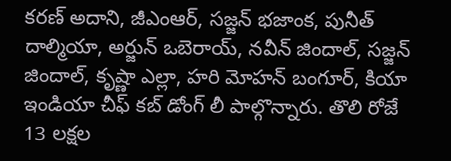కరణ్ అదాని, జీఎంఆర్, సజ్జన్ భజాంక, పునీత్ దాల్మియా, అర్జున్ ఒబెరాయ్, నవీన్ జిందాల్, సజ్జన్ జిందాల్, కృష్ణా ఎల్లా, హరి మోహన్ బంగూర్, కియా ఇండియా చీఫ్ కబ్ డోంగ్ లీ పాల్గొన్నారు. తొలి రోజే 13 లక్షల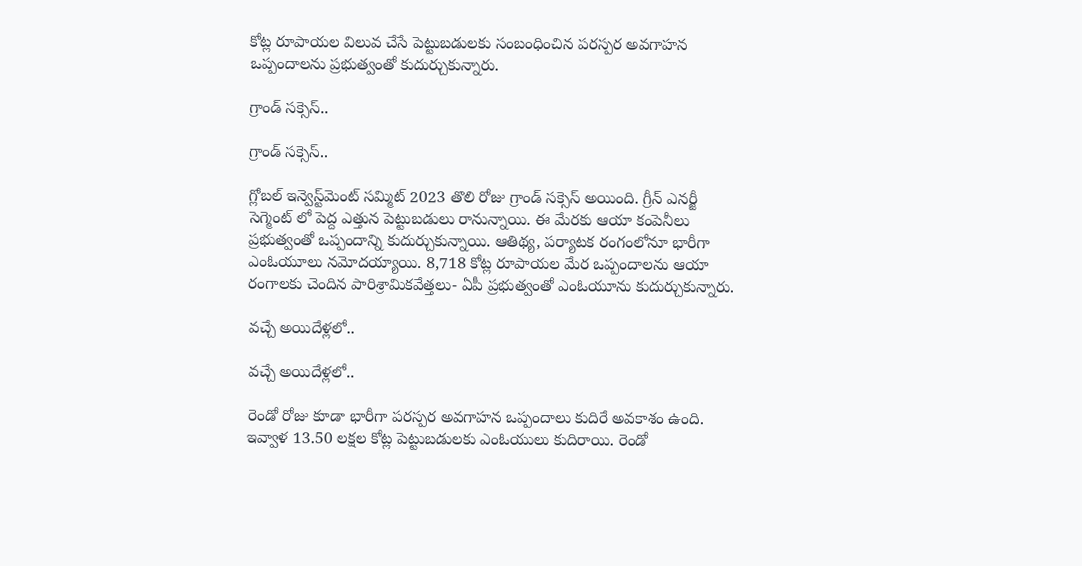కోట్ల రూపాయల విలువ చేసే పెట్టుబడులకు సంబంధించిన పరస్పర అవగాహన ఒప్పందాలను ప్రభుత్వంతో కుదుర్చుకున్నారు.

గ్రాండ్ సక్సెస్..

గ్రాండ్ సక్సెస్..

గ్లోబల్ ఇన్వెస్ట్‌మెంట్ సమ్మిట్ 2023 తొలి రోజు గ్రాండ్ సక్సెస్ అయింది. గ్రీన్ ఎనర్జీ సెగ్మెంట్ లో పెద్ద ఎత్తున పెట్టుబడులు రానున్నాయి. ఈ మేరకు ఆయా కంపెనీలు ప్రభుత్వంతో ఒప్పందాన్ని కుదుర్చుకున్నాయి. ఆతిథ్య, పర్యాటక రంగంలోనూ భారీగా ఎంఓయూలు నమోదయ్యాయి. 8,718 కోట్ల రూపాయల మేర ఒప్పందాలను ఆయా రంగాలకు చెందిన పారిశ్రామికవేత్తలు- ఏపీ ప్రభుత్వంతో ఎంఓయూను కుదుర్చుకున్నారు.

వచ్చే అయిదేళ్లలో..

వచ్చే అయిదేళ్లలో..

రెండో రోజు కూడా భారీగా పరస్పర అవగాహన ఒప్పందాలు కుదిరే అవకాశం ఉంది. ఇవ్వాళ 13.50 లక్షల కోట్ల పెట్టుబడులకు ఎంఓయులు కుదిరాయి. రెండో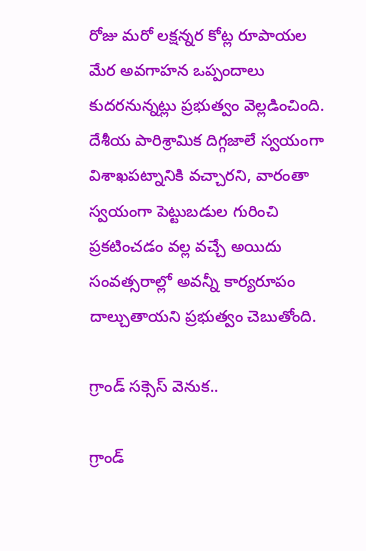రోజు మరో లక్షన్నర కోట్ల రూపాయల మేర అవగాహన ఒప్పందాలు కుదరనున్నట్లు ప్రభుత్వం వెల్లడించింది. దేశీయ పారిశ్రామిక దిగ్గజాలే స్వయంగా విశాఖపట్నానికి వచ్చారని, వారంతా స్వయంగా పెట్టుబడుల గురించి ప్రకటించడం వల్ల వచ్చే అయిదు సంవత్సరాల్లో అవన్నీ కార్యరూపం దాల్చుతాయని ప్రభుత్వం చెబుతోంది.

గ్రాండ్ సక్సెస్ వెనుక..

గ్రాండ్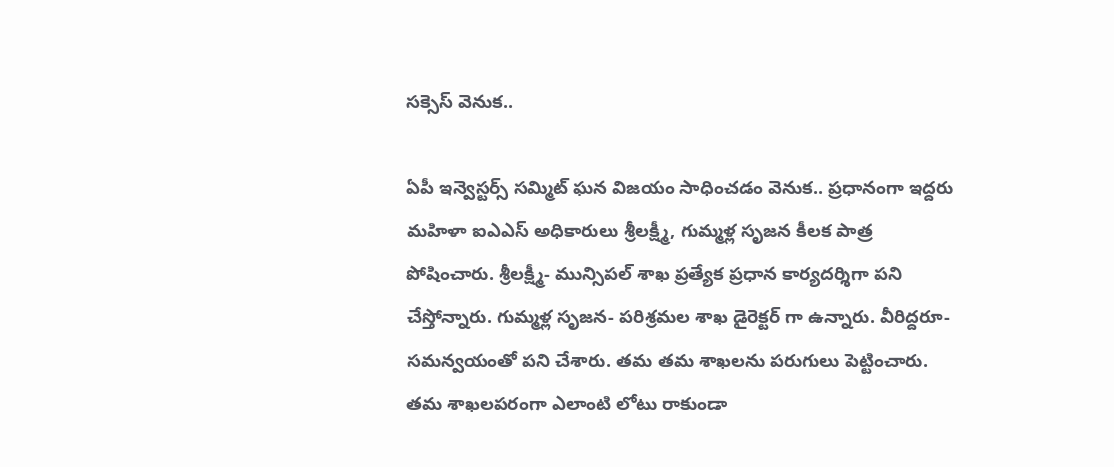సక్సెస్ వెనుక..

ఏపీ ఇన్వెస్టర్స్ సమ్మిట్ ఘన విజయం సాధించడం వెనుక.. ప్రధానంగా ఇద్దరు మహిళా ఐఎఎస్ అధికారులు శ్రీలక్ష్మీ, గుమ్మళ్ల సృజన కీలక పాత్ర పోషించారు. శ్రీలక్ష్మీ- మున్సిపల్ శాఖ ప్రత్యేక ప్రధాన కార్యదర్శిగా పని చేస్తోన్నారు. గుమ్మళ్ల సృజన- పరిశ్రమల శాఖ డైరెక్టర్ గా ఉన్నారు. వీరిద్దరూ- సమన్వయంతో పని చేశారు. తమ తమ శాఖలను పరుగులు పెట్టించారు. తమ శాఖలపరంగా ఎలాంటి లోటు రాకుండా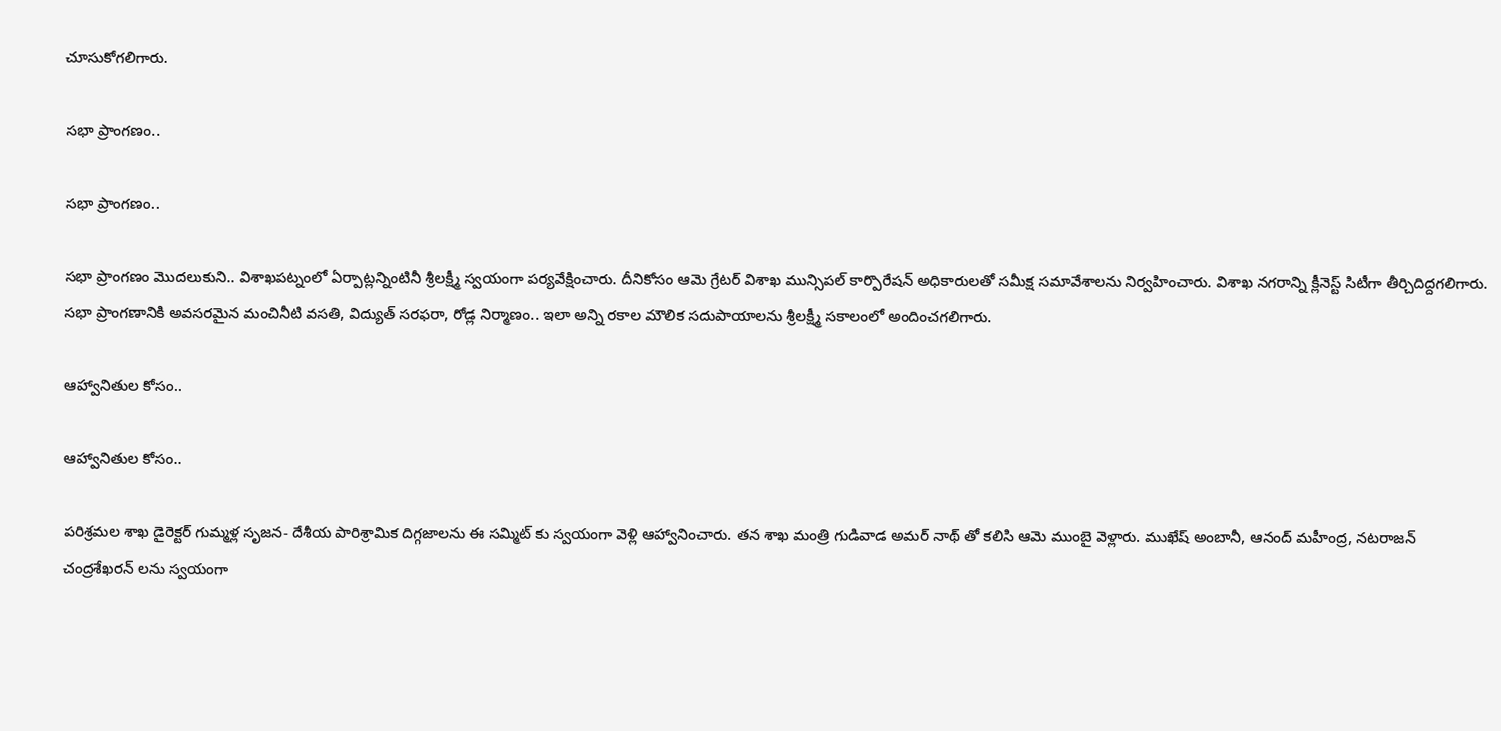చూసుకోగలిగారు.

సభా ప్రాంగణం..

సభా ప్రాంగణం..

సభా ప్రాంగణం మొదలుకుని.. విశాఖపట్నంలో ఏర్పాట్లన్నింటినీ శ్రీలక్ష్మీ స్వయంగా పర్యవేక్షించారు. దీనికోసం ఆమె గ్రేటర్ విశాఖ మున్సిపల్ కార్పొరేషన్ అధికారులతో సమీక్ష సమావేశాలను నిర్వహించారు. విశాఖ నగరాన్ని క్లీనెస్ట్ సిటీగా తీర్చిదిద్దగలిగారు. సభా ప్రాంగణానికి అవసరమైన మంచినీటి వసతి, విద్యుత్ సరఫరా, రోడ్ల నిర్మాణం.. ఇలా అన్ని రకాల మౌలిక సదుపాయాలను శ్రీలక్ష్మీ సకాలంలో అందించగలిగారు.

ఆహ్వానితుల కోసం..

ఆహ్వానితుల కోసం..

పరిశ్రమల శాఖ డైరెక్టర్ గుమ్మళ్ల సృజన- దేశీయ పారిశ్రామిక దిగ్గజాలను ఈ సమ్మిట్ కు స్వయంగా వెళ్లి ఆహ్వానించారు. తన శాఖ మంత్రి గుడివాడ అమర్ నాథ్ తో కలిసి ఆమె ముంబై వెళ్లారు. ముఖేష్ అంబానీ, ఆనంద్ మహీంద్ర, నటరాజన్ చంద్రశేఖరన్ లను స్వయంగా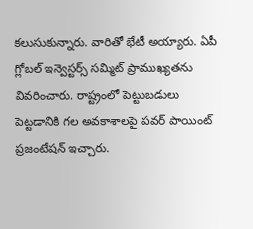కలుసుకున్నారు. వారితో భేటీ అయ్యారు. ఏపీ గ్లోబల్ ఇన్వెస్టర్స్ సమ్మిట్ ప్రాముఖ్యతను వివరించారు. రాష్ట్రంలో పెట్టుబడులు పెట్టడానికి గల అవకాశాలపై పవర్ పాయింట్ ప్రజంటేషన్ ఇచ్చారు.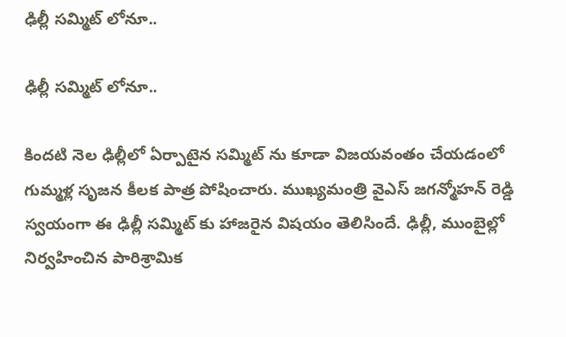ఢిల్లీ సమ్మిట్ లోనూ..

ఢిల్లీ సమ్మిట్ లోనూ..

కిందటి నెల ఢిల్లీలో ఏర్పాటైన సమ్మిట్ ను కూడా విజయవంతం చేయడంలో గుమ్మళ్ల సృజన కీలక పాత్ర పోషించారు. ముఖ్యమంత్రి వైఎస్ జగన్మోహన్ రెడ్డి స్వయంగా ఈ ఢిల్లీ సమ్మిట్ కు హాజరైన విషయం తెలిసిందే. ఢిల్లీ, ముంబైల్లో నిర్వహించిన పారిశ్రామిక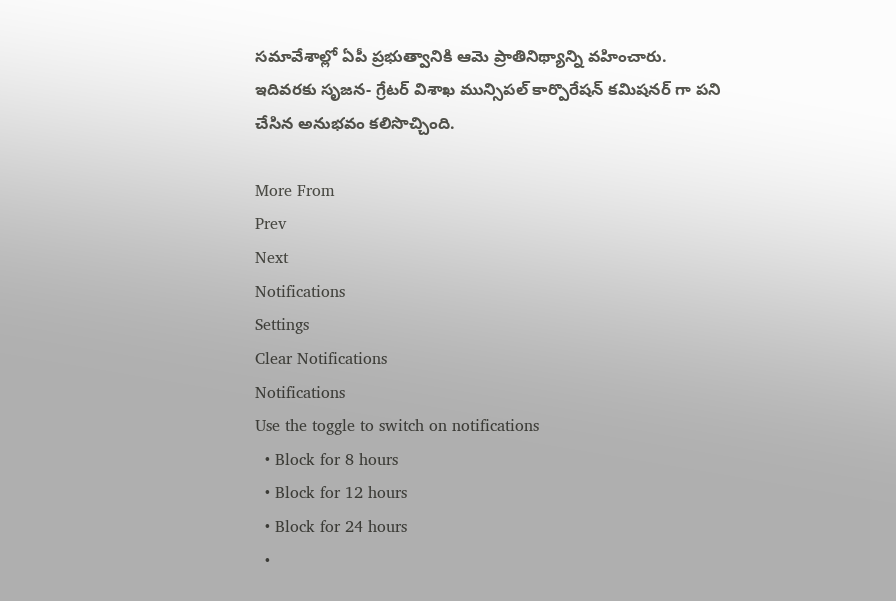సమావేశాల్లో ఏపీ ప్రభుత్వానికి ఆమె ప్రాతినిథ్యాన్ని వహించారు. ఇదివరకు సృజన- గ్రేటర్ విశాఖ మున్సిపల్ కార్పొరేషన్ కమిషనర్ గా పని చేసిన అనుభవం కలిసొచ్చింది.

More From
Prev
Next
Notifications
Settings
Clear Notifications
Notifications
Use the toggle to switch on notifications
  • Block for 8 hours
  • Block for 12 hours
  • Block for 24 hours
  •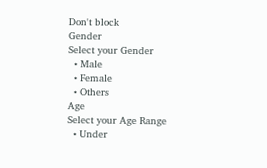Don't block
Gender
Select your Gender
  • Male
  • Female
  • Others
Age
Select your Age Range
  • Under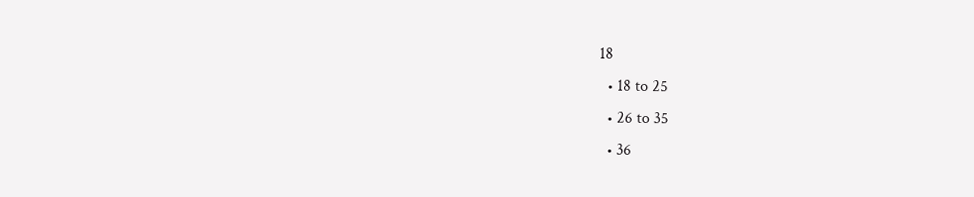18
  • 18 to 25
  • 26 to 35
  • 36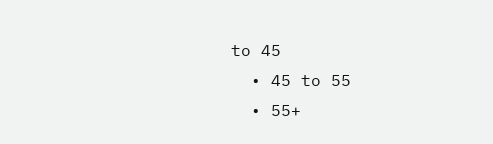to 45
  • 45 to 55
  • 55+